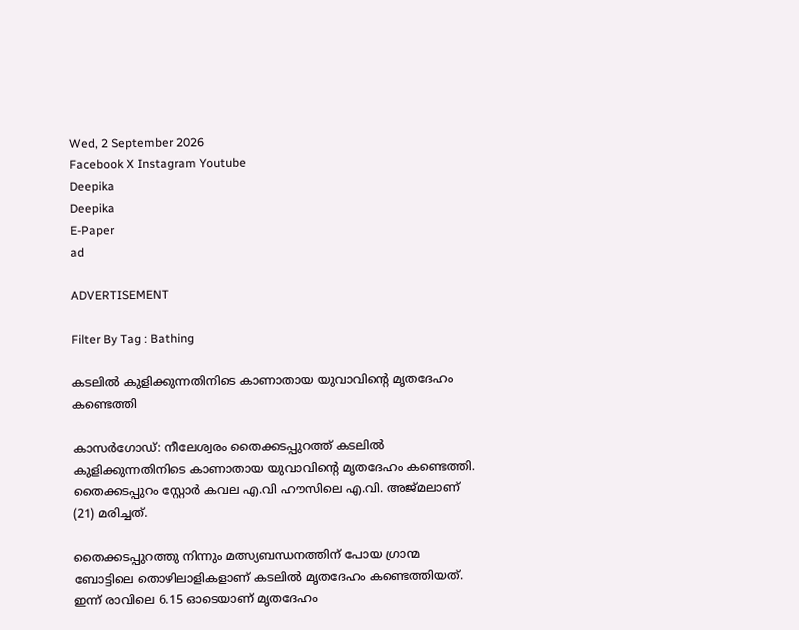Wed, 2 September 2026
Facebook X Instagram Youtube
Deepika
Deepika
E-Paper
ad

ADVERTISEMENT

Filter By Tag : Bathing

കടലിൽ കുളിക്കുന്നതിനിടെ കാണാതായ യുവാവിന്‍റെ മൃതദേഹം കണ്ടെത്തി

കാസർഗോഡ്: നീലേശ്വരം തൈക്കടപ്പുറത്ത് കടലിൽ കുളിക്കുന്നതിനിടെ കാണാതായ യുവാവിന്‍റെ മൃതദേഹം കണ്ടെത്തി. തൈക്കടപ്പുറം സ്റ്റോർ കവല എ.വി ഹൗസിലെ എ.വി. അജ്മലാണ് (21) മരിച്ചത്.

തൈക്കടപ്പുറത്തു നിന്നും മത്സ്യബന്ധനത്തിന് പോയ ഗ്രാന്മ ബോട്ടിലെ തൊഴിലാളികളാണ് കടലിൽ മൃതദേഹം കണ്ടെത്തിയത്. ഇന്ന് രാവിലെ 6.15 ഓടെയാണ് മൃതദേഹം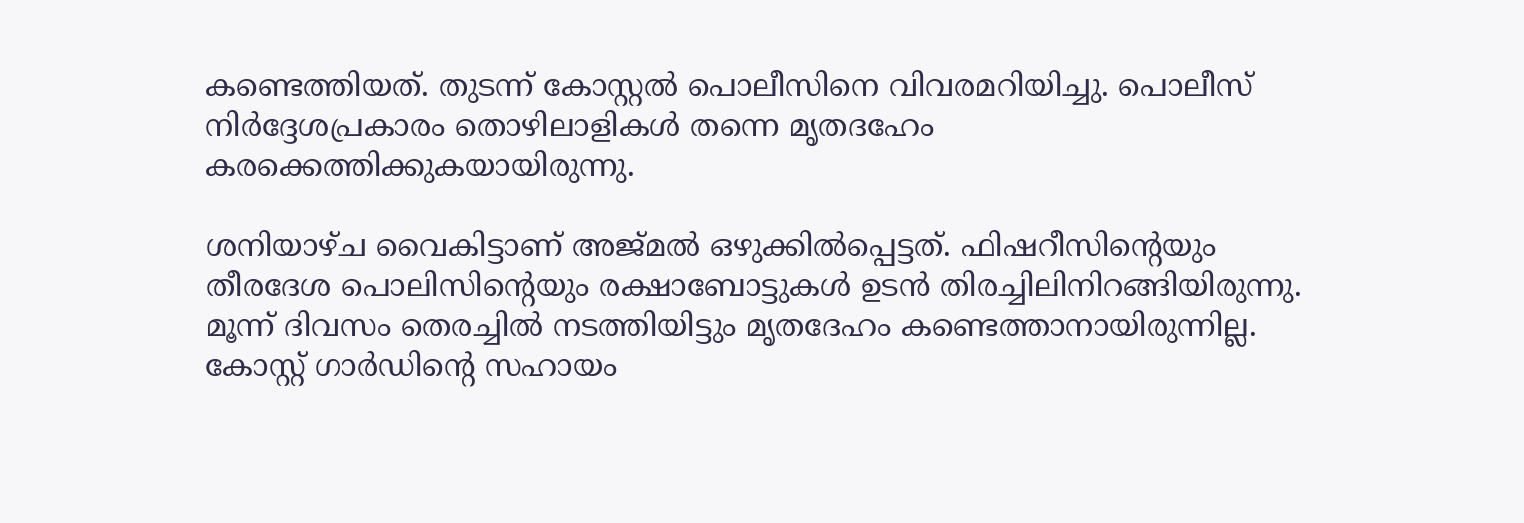കണ്ടെത്തിയത്‌. തുടന്ന് കോസ്റ്റൽ പൊലീസിനെ വിവരമറിയിച്ചു. പൊലീസ് നിർദ്ദേശപ്രകാരം തൊഴിലാളികൾ തന്നെ മൃതദഹേം കരക്കെത്തിക്കുകയായിരുന്നു.

ശനിയാഴ്ച വൈകിട്ടാണ് അജ്മൽ ഒഴുക്കിൽപ്പെട്ടത്. ഫിഷറീസിന്റെയും തീരദേശ പൊലിസിന്‍റെയും രക്ഷാബോട്ടുകൾ ഉടൻ തിരച്ചിലിനിറങ്ങിയിരുന്നു. മൂന്ന് ദിവസം തെരച്ചിൽ നടത്തിയിട്ടും മൃതദേഹം കണ്ടെത്താനായിരുന്നില്ല. കോസ്റ്റ് ഗാർഡിന്റെ സഹായം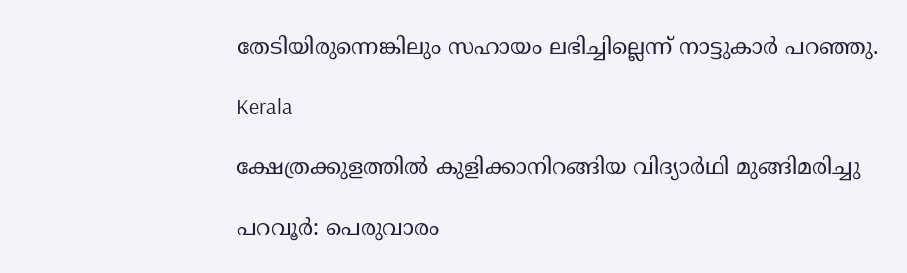തേടിയിരുന്നെങ്കിലും സഹായം ലഭിച്ചില്ലെന്ന് നാട്ടുകാർ പറഞ്ഞു.

Kerala

ക്ഷേത്രക്കുളത്തിൽ കുളിക്കാനിറങ്ങിയ വിദ്യാർഥി മുങ്ങിമരിച്ചു

പറവൂര്‍: പെരുവാരം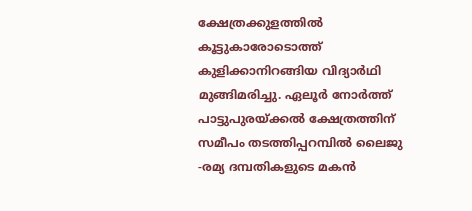ക്ഷേത്രക്കുളത്തില്‍ കൂട്ടുകാരോടൊത്ത് കുളിക്കാനിറങ്ങിയ വിദ്യാര്‍ഥി മുങ്ങിമരിച്ചു. ഏലൂര്‍ നോര്‍ത്ത് പാട്ടുപുരയ്ക്കല്‍ ക്ഷേത്രത്തിന് സമീപം തടത്തിപ്പറമ്പില്‍ ലൈജു -രമ്യ ദമ്പതികളുടെ മകന്‍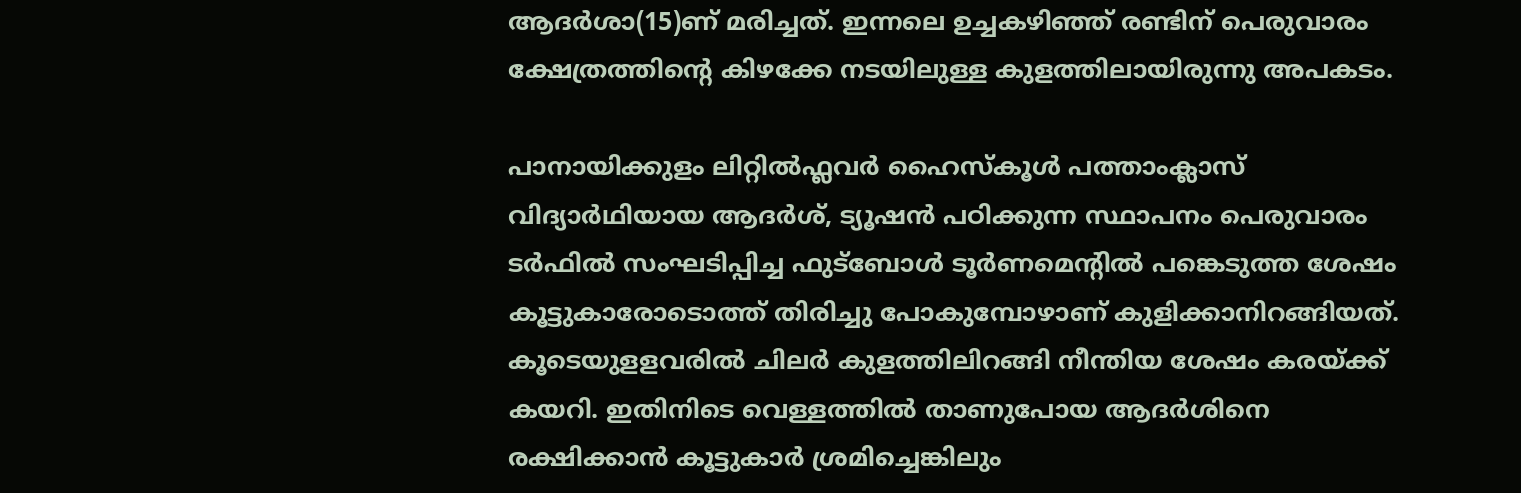ആദര്‍ശാ(15)ണ് മരിച്ചത്. ഇന്നലെ ഉച്ചകഴിഞ്ഞ് രണ്ടിന് പെരുവാരം ക്ഷേത്രത്തിന്‍റെ കിഴക്കേ നടയിലുള്ള കുളത്തിലായിരുന്നു അപകടം.

പാനായിക്കുളം ലിറ്റില്‍ഫ്ലവര്‍ ഹൈസ്‌കൂള്‍ പത്താംക്ലാസ് വിദ്യാര്‍ഥിയായ ആദര്‍ശ്, ട്യൂഷന്‍ പഠിക്കുന്ന സ്ഥാപനം പെരുവാരം ടര്‍ഫില്‍ സംഘടിപ്പിച്ച ഫുട്‌ബോള്‍ ടൂര്‍ണമെന്‍റില്‍ പങ്കെടുത്ത ശേഷം കൂട്ടുകാരോടൊത്ത് തിരിച്ചു പോകുമ്പോഴാണ് കുളിക്കാനിറങ്ങിയത്. കൂടെയുളളവരില്‍ ചിലര്‍ കുളത്തിലിറങ്ങി നീന്തിയ ശേഷം കരയ്ക്ക് കയറി. ഇതിനിടെ വെള്ളത്തില്‍ താണുപോയ ആദര്‍ശിനെ രക്ഷിക്കാന്‍ കൂട്ടുകാര്‍ ശ്രമിച്ചെങ്കിലും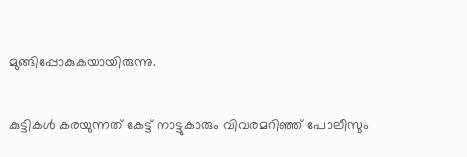മുങ്ങിപ്പോകുകയായിരുന്നു.

കുട്ടികള്‍ കരയുന്നത് കേട്ട് നാട്ടുകാരും വിവരമറിഞ്ഞ് പോലീസും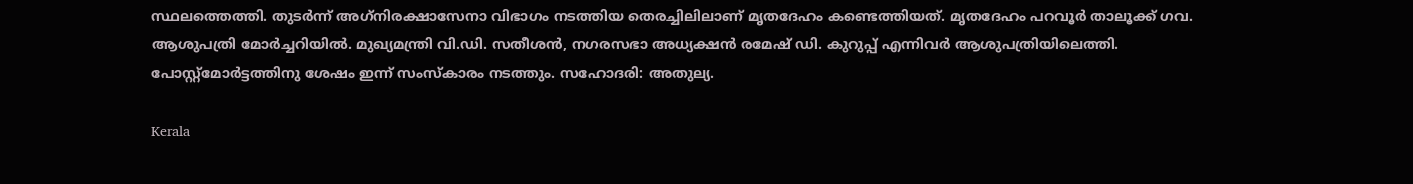സ്ഥലത്തെത്തി. തുടര്‍ന്ന് അഗ്‌നിരക്ഷാസേനാ വിഭാഗം നടത്തിയ തെരച്ചിലിലാണ് മൃതദേഹം കണ്ടെത്തിയത്. മൃതദേഹം പറവൂര്‍ താലൂക്ക് ഗവ. ആശുപത്രി മോര്‍ച്ചറിയില്‍. മുഖ്യമന്ത്രി വി.ഡി. സതീശന്‍, നഗരസഭാ അധ്യക്ഷന്‍ രമേഷ് ഡി. കുറുപ്പ് എന്നിവര്‍ ആശുപത്രിയിലെത്തി. പോസ്റ്റ്‌മോര്‍ട്ടത്തിനു ശേഷം ഇന്ന് സംസ്‌കാരം നടത്തും. സഹോദരി: അതുല്യ.

Kerala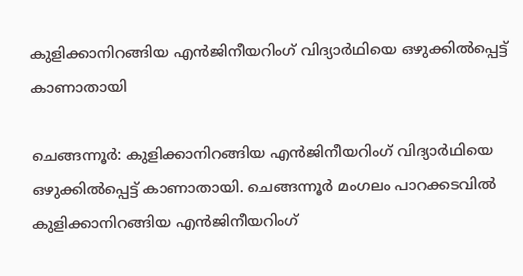കുളിക്കാനിറങ്ങിയ എൻജിനീയറിംഗ് വിദ്യാർഥിയെ ഒഴുക്കിൽപ്പെട്ട് കാണാതായി

ചെങ്ങന്നൂർ: കുളിക്കാനിറങ്ങിയ എൻജിനീയറിംഗ് വിദ്യാർഥിയെ ഒഴുക്കിൽപ്പെട്ട് കാണാതായി. ചെങ്ങന്നൂർ മംഗലം പാറക്കടവിൽ കുളിക്കാനിറങ്ങിയ എൻജിനീയറിംഗ്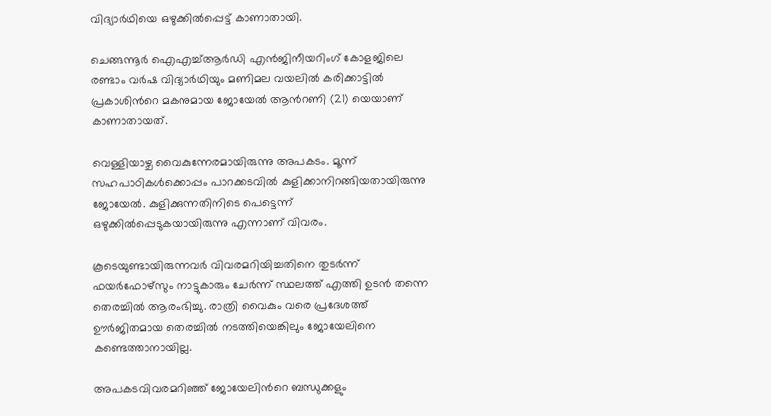വിദ്യാർഥിയെ ഒഴുക്കിൽപ്പെട്ട് കാണാതായി.

ചെങ്ങന്നൂർ ഐഎച്ച്ആർഡി എൻജിനീയറിംഗ് കോളജിലെ രണ്ടാം വർഷ വിദ്യാർഥിയും മണിമല വയലിൽ കരിക്കാട്ടിൽ പ്രകാശിന്‍റെ മകനുമായ ജോയേൽ ആന്‍റണി (21) യെയാണ് കാണാതായത്.

വെള്ളിയാഴ്ച വൈകുന്നേരമായിരുന്നു അപകടം. മൂന്ന് സഹപാഠികൾക്കൊപ്പം പാറക്കടവിൽ കുളിക്കാനിറങ്ങിയതായിരുന്നു ജോയേൽ. കുളിക്കുന്നതിനിടെ പെട്ടെന്ന് ഒഴുക്കിൽപ്പെടുകയായിരുന്നു എന്നാണ് വിവരം.

കൂടെയുണ്ടായിരുന്നവർ വിവരമറിയിച്ചതിനെ തുടർന്ന് ഫയർഫോഴ്സും നാട്ടുകാരും ചേർന്ന് സ്ഥലത്ത് എത്തി ഉടൻ തന്നെ തെരച്ചിൽ ആരംഭിച്ചു. രാത്രി വൈകും വരെ പ്രദേശത്ത് ഊർജിതമായ തെരച്ചിൽ നടത്തിയെങ്കിലും ജോയേലിനെ കണ്ടെത്താനായില്ല.

അപകടവിവരമറിഞ്ഞ് ജോയേലിന്‍റെ ബന്ധുക്കളും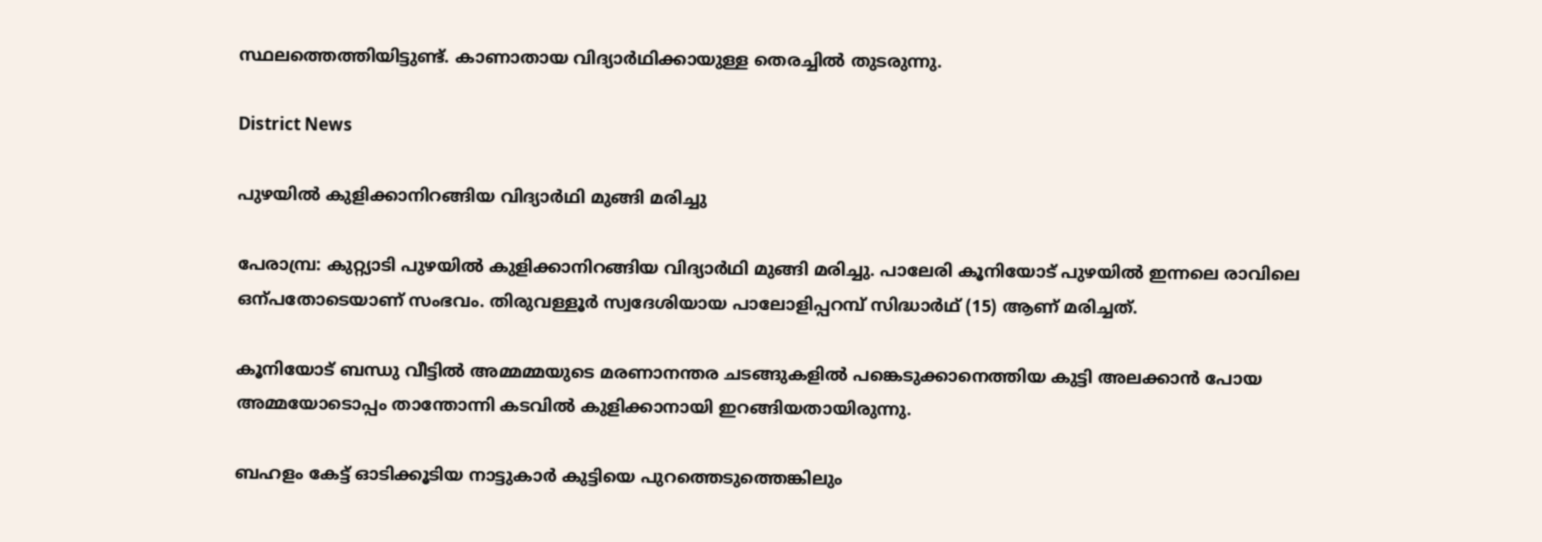സ്ഥലത്തെത്തിയിട്ടുണ്ട്. കാണാതായ വിദ്യാർഥിക്കായുള്ള തെരച്ചിൽ തുടരുന്നു.

District News

പുഴയില്‍ കുളിക്കാനിറങ്ങിയ വിദ്യാർഥി മുങ്ങി മരിച്ചു

പേരാമ്പ്ര: കുറ്റ്യാടി പുഴയില്‍ കുളിക്കാനിറങ്ങിയ വിദ്യാർഥി മുങ്ങി മരിച്ചു. പാലേരി കൂനിയോട് പുഴയില്‍ ഇന്നലെ രാവിലെ ഒന്പതോടെയാണ് സംഭവം. തിരുവള്ളൂര്‍ സ്വദേശിയായ പാലോളിപ്പറമ്പ് സിദ്ധാര്‍ഥ് (15) ആണ് മരിച്ചത്.

കൂനിയോട് ബന്ധു വീട്ടില്‍ അമ്മമ്മയുടെ മരണാനന്തര ചടങ്ങുകളില്‍ പങ്കെടുക്കാനെത്തിയ കുട്ടി അലക്കാന്‍ പോയ അമ്മയോടൊപ്പം താന്തോന്നി കടവില്‍ കുളിക്കാനായി ഇറങ്ങിയതായിരുന്നു.

ബഹളം കേട്ട് ഓടിക്കൂടിയ നാട്ടുകാര്‍ കുട്ടിയെ പുറത്തെടുത്തെങ്കിലും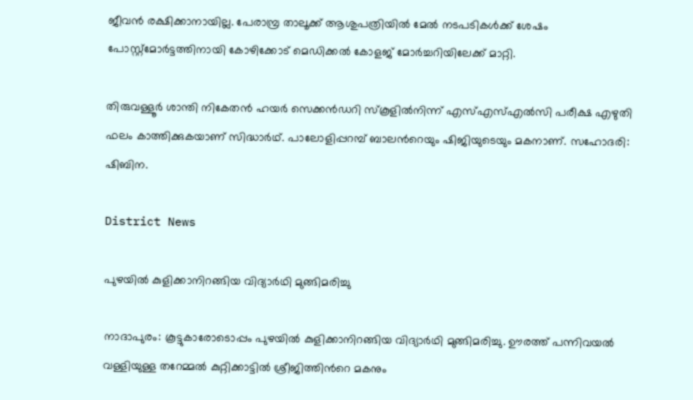ജീവന്‍ രക്ഷിക്കാനായില്ല. പേരാമ്പ്ര താലൂക്ക് ആശുപത്രിയില്‍ മേല്‍ നടപടികള്‍ക്ക് ശേഷം പോസ്റ്റ്‌മോര്‍ട്ടത്തിനായി കോഴിക്കോട് മെഡിക്കല്‍ കോളജ് മോര്‍ച്ചറിയിലേക്ക് മാറ്റി.

തിരുവള്ളൂര്‍ ശാന്തി നികേതന്‍ ഹയര്‍ സെക്കൻഡറി സ്‌കൂളില്‍നിന്ന് എസ്എസ്എല്‍സി പരീക്ഷ എഴുതി ഫലം കാത്തിക്കുകയാണ് സിദ്ധാർഥ്. പാലോളിപ്പറമ്പ് ബാലന്‍റെയും ഷിജിയുടെയും മകനാണ്. സഹോദരി: ഷിബിന.

District News

പുഴയില്‍ കുളിക്കാനിറങ്ങിയ വിദ്യാര്‍ഥി മുങ്ങിമരിച്ചു

നാദാപുരം: കൂട്ടുകാരോടൊപ്പം പുഴയില്‍ കുളിക്കാനിറങ്ങിയ വിദ്യാര്‍ഥി മുങ്ങിമരിച്ചു. ഊരത്ത് പന്നിവയല്‍ വള്ളിയുള്ള തറേമ്മല്‍ കുറ്റിക്കാട്ടില്‍ ശ്രീജിത്തിന്‍റെ മകനും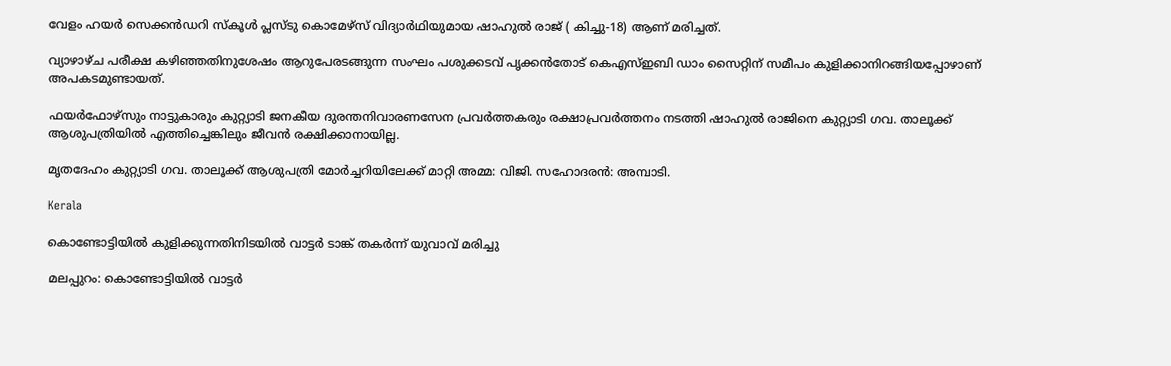വേളം ഹയര്‍ സെക്കന്‍ഡറി സ്‌കൂള്‍ പ്ലസ്ടു കൊമേഴ്‌സ് വിദ്യാര്‍ഥിയുമായ ഷാഹുല്‍ രാജ് ( കിച്ചു-18) ആണ് മരിച്ചത്.

വ്യാഴാഴ്ച പരീക്ഷ കഴിഞ്ഞതിനുശേഷം ആറുപേരടങ്ങുന്ന സംഘം പശുക്കടവ് പൃക്കന്‍തോട് കെഎസ്ഇബി ഡാം സൈറ്റിന് സമീപം കുളിക്കാനിറങ്ങിയപ്പോഴാണ് അപകടമുണ്ടായത്.

ഫയര്‍ഫോഴ്‌സും നാട്ടുകാരും കുറ്റ്യാടി ജനകീയ ദുരന്തനിവാരണസേന പ്രവര്‍ത്തകരും രക്ഷാപ്രവർത്തനം നടത്തി ഷാഹുല്‍ രാജിനെ കുറ്റ്യാടി ഗവ. താലൂക്ക് ആശുപത്രിയില്‍ എത്തിച്ചെങ്കിലും ജീവന്‍ രക്ഷിക്കാനായില്ല.

മൃതദേഹം കുറ്റ്യാടി ഗവ. താലൂക്ക് ആശുപത്രി മോര്‍ച്ചറിയിലേക്ക് മാറ്റി അമ്മ: വിജി. സഹോദരന്‍: അമ്പാടി.

Kerala

കൊണ്ടോട്ടിയിൽ കുളിക്കുന്നതിനിടയിൽ വാട്ടര്‍ ടാങ്ക് തകര്‍ന്ന് യുവാവ് മരിച്ചു

മലപ്പുറം: കൊണ്ടോട്ടിയിൽ വാട്ടർ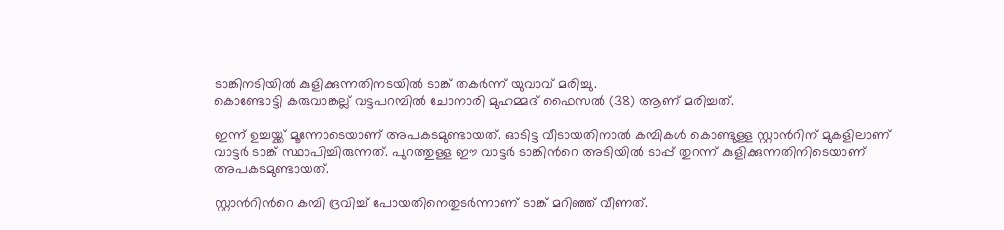ടാങ്കിനടിയിൽ കുളിക്കുന്നതിനടയിൽ ടാങ്ക് തകർന്ന് യുവാവ് മരിച്ചു.
കൊണ്ടോട്ടി കരുവാങ്കല്ല് വട്ടപറമ്പിൽ ചോനാരി മുഹമ്മദ് ഫൈസൽ (38) ആണ് മരിച്ചത്.

ഇന്ന് ഉച്ചയ്ക്ക് മൂന്നോടെയാണ് അപകടമുണ്ടായത്. ഓടിട്ട വീടായതിനാൽ കമ്പികള്‍ കൊണ്ടുള്ള സ്റ്റാന്‍റിന് മുകളിലാണ് വാട്ടര്‍ ടാങ്ക് സ്ഥാപിച്ചിരുന്നത്. പുറത്തുള്ള ഈ വാട്ടര്‍ ടാങ്കിന്‍റെ അടിയിൽ ടാപ്പ് തുറന്ന് കുളിക്കുന്നതിനിടെയാണ് അപകടമുണ്ടായത്.

സ്റ്റാന്‍റിന്‍റെ കമ്പി ദ്രവിച്ച് പോയതിനെതുടര്‍ന്നാണ് ടാങ്ക് മറിഞ്ഞ് വീണത്.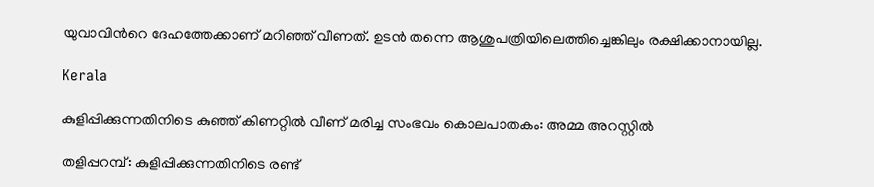യുവാവിന്‍റെ ദേഹത്തേക്കാണ് മറിഞ്ഞ് വീണത്. ഉടൻ തന്നെ ആശുപത്രിയിലെത്തിച്ചെങ്കിലും രക്ഷിക്കാനായില്ല.

Kerala

കുളിപ്പിക്കുന്നതിനിടെ കുഞ്ഞ് കിണറ്റിൽ വീണ് മരിച്ച സംഭവം കൊലപാതകം: അമ്മ അറസ്റ്റിൽ

തളിപ്പറമ്പ്: കുളിപ്പിക്കുന്നതിനിടെ രണ്ട്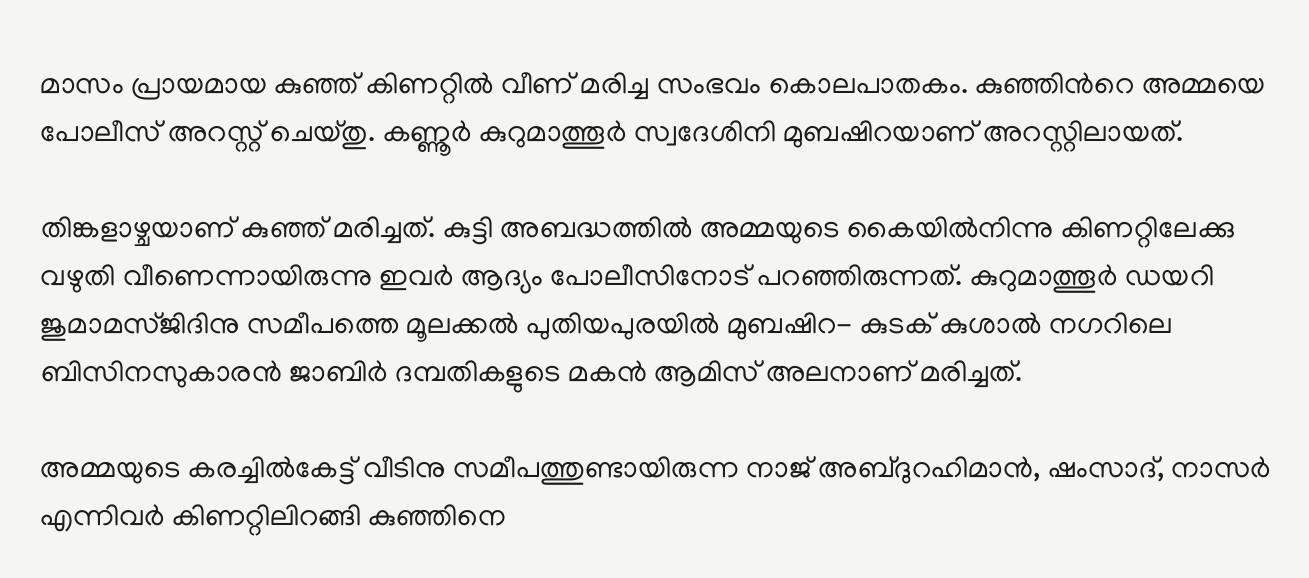മാസം പ്രായമായ കുഞ്ഞ് കിണറ്റിൽ വീണ് മരിച്ച സംഭവം കൊലപാതകം. കുഞ്ഞിന്‍റെ അമ്മയെ പോലീസ് അറസ്റ്റ് ചെയ്തു. കണ്ണൂർ കുറുമാത്തൂർ സ്വദേശിനി മുബഷിറയാണ് അറസ്റ്റിലായത്.

തിങ്കളാഴ്ചയാണ് കുഞ്ഞ് മരിച്ചത്. കുട്ടി അബദ്ധത്തിൽ അമ്മയുടെ കൈയിൽനിന്നു കിണറ്റിലേക്കു വഴുതി വീണെന്നായിരുന്നു ഇവർ ആദ്യം പോലീസിനോട് പറഞ്ഞിരുന്നത്. കുറുമാത്തൂർ ഡയറി ജുമാമസ്‌ജിദിനു സമീപത്തെ മൂലക്കൽ പുതിയപുരയിൽ മുബഷിറ- കുടക് കുശാൽ നഗറിലെ ബിസിനസുകാരൻ ജാബിർ ദമ്പതികളുടെ മകൻ ആമിസ് അലനാണ് മരിച്ചത്.

അമ്മയുടെ കരച്ചിൽകേട്ട് വീടിനു സമീപത്തുണ്ടായിരുന്ന നാജ് അബ്ദുറഹിമാൻ, ഷംസാദ്, നാസർ എന്നിവർ കിണറ്റിലിറങ്ങി കുഞ്ഞിനെ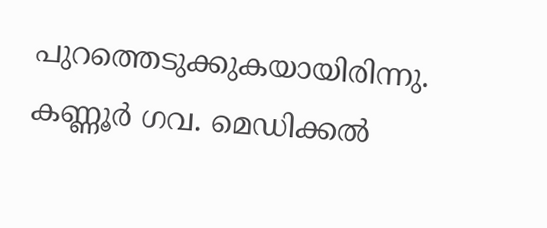പുറത്തെടുക്കുകയായിരിന്നു. കണ്ണൂർ ഗവ. മെഡിക്കൽ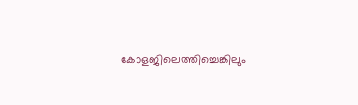കോളജിലെത്തിച്ചെങ്കിലും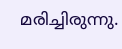മരിച്ചിരുന്നു.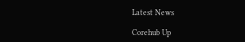Latest News

Corehub Up